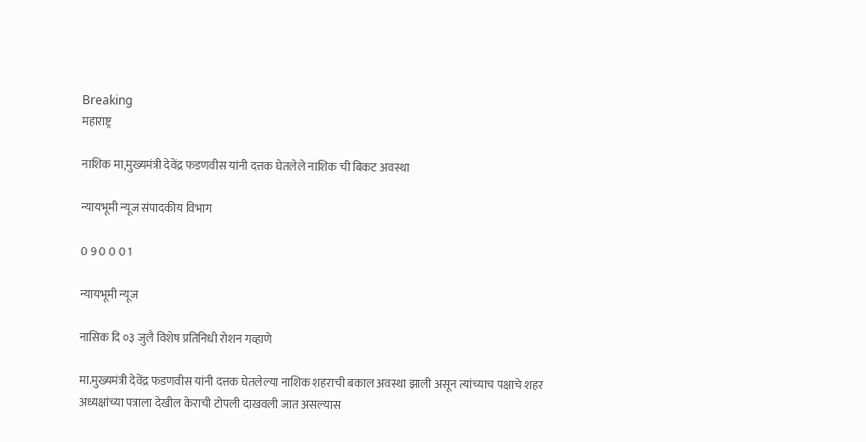Breaking
महाराष्ट्र

नाशिक मा,मुख्यमंत्री देवेंद्र फडणवीस यांनी दत्तक घेतलेले नाशिक ची बिकट अवस्था

न्यायभूमी न्यूज संपादकीय विभाग

0 9 0 0 0 1

न्यायभूमी न्यूज

नासिक दि ०३ जुलै विशेष प्रतिनिधी रोशन गव्हाणे

मा.मुख्यमंत्री देवेंद्र फडणवीस यांनी दत्तक घेतलेल्या नाशिक शहराची बकाल अवस्था झाली असून त्यांच्याच पक्षाचे शहर अध्यक्षांच्या पत्राला देखील केराची टोपली दाखवली जात असल्यास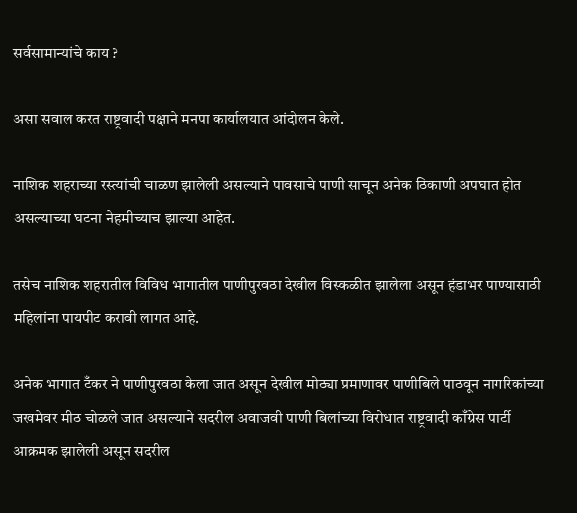सर्वसामान्यांचे काय ?

असा सवाल करत राष्ट्रवादी पक्षाने मनपा कार्यालयात आंदोलन केले.

नाशिक शहराच्या रस्त्यांची चाळण झालेली असल्याने पावसाचे पाणी साचून अनेक ठिकाणी अपघात होत असल्याच्या घटना नेहमीच्याच झाल्या आहेत.

तसेच नाशिक शहरातील विविध भागातील पाणीपुरवठा देखील विस्कळीत झालेला असून हंडाभर पाण्यासाठी महिलांना पायपीट करावी लागत आहे.

अनेक भागात टँकर ने पाणीपुरवठा केला जात असून देखील मोठ्या प्रमाणावर पाणीबिले पाठवून नागरिकांच्या जखमेवर मीठ चोळले जात असल्याने सदरील अवाजवी पाणी बिलांच्या विरोधात राष्ट्रवादी काँग्रेस पार्टी आक्रमक झालेली असून सदरील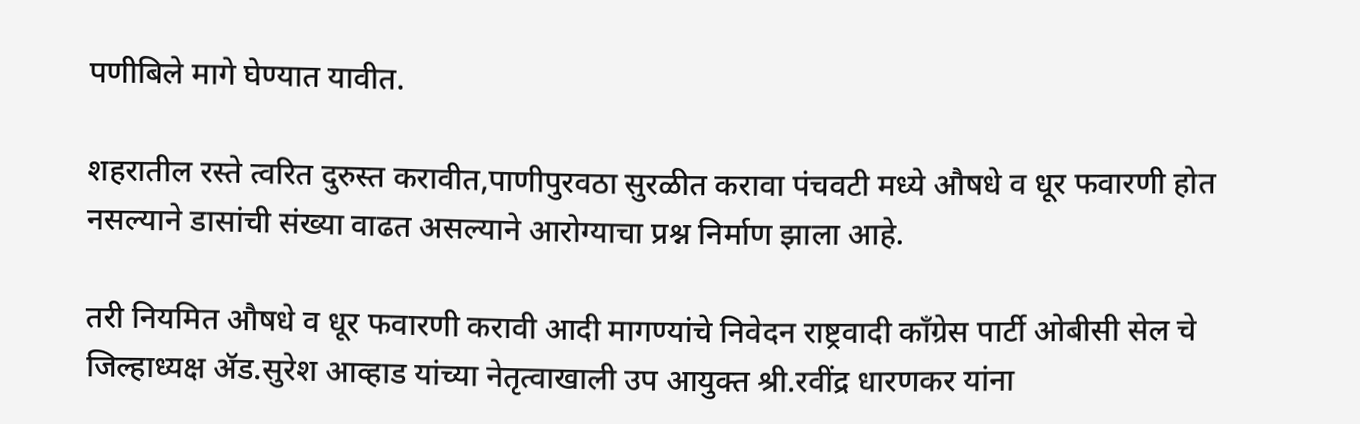पणीबिले मागे घेण्यात यावीत.

शहरातील रस्ते त्वरित दुरुस्त करावीत,पाणीपुरवठा सुरळीत करावा पंचवटी मध्ये औषधे व धूर फवारणी होत नसल्याने डासांची संख्या वाढत असल्याने आरोग्याचा प्रश्न निर्माण झाला आहे.

तरी नियमित औषधे व धूर फवारणी करावी आदी मागण्यांचे निवेदन राष्ट्रवादी काँग्रेस पार्टी ओबीसी सेल चे जिल्हाध्यक्ष ॲड.सुरेश आव्हाड यांच्या नेतृत्वाखाली उप आयुक्त श्री.रवींद्र धारणकर यांना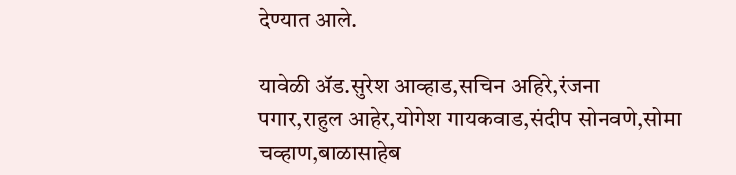देण्यात आले.

यावेळी ॲड.सुरेश आव्हाड,सचिन अहिरे,रंजना पगार,राहुल आहेर,योगेश गायकवाड,संदीप सोनवणे,सोमा चव्हाण,बाळासाहेब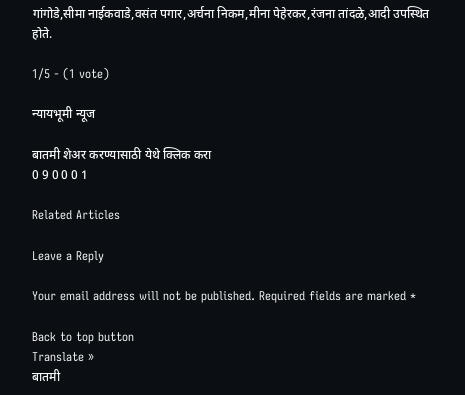गांगोडे,सीमा नाईकवाडे,वसंत पगार,अर्चना निकम,मीना पेहेरकर,रंजना तांदळे,आदी उपस्थित होते.

1/5 - (1 vote)

न्यायभूमी न्यूज

बातमी शेअर करण्यासाठी येथे क्लिक करा
0 9 0 0 0 1

Related Articles

Leave a Reply

Your email address will not be published. Required fields are marked *

Back to top button
Translate »
बातमी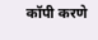कॉपी करणे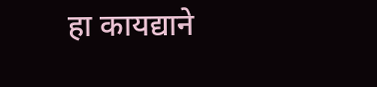हा कायद्याने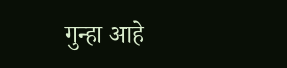गुन्हा आहे